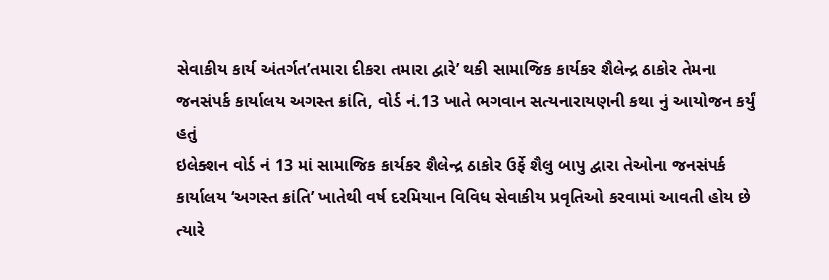સેવાકીય કાર્ય અંતર્ગત’તમારા દીકરા તમારા દ્વારે’ થકી સામાજિક કાર્યકર શૈલેન્દ્ર ઠાકોર તેમના જનસંપર્ક કાર્યાલય અગસ્ત ક્રાંતિ, વોર્ડ નં.13 ખાતે ભગવાન સત્યનારાયણની કથા નું આયોજન કર્યું હતું
ઇલેક્શન વોર્ડ નં 13 માં સામાજિક કાર્યકર શૈલેન્દ્ર ઠાકોર ઉર્ફે શૈલુ બાપુ દ્વારા તેઓના જનસંપર્ક કાર્યાલય ‘અગસ્ત ક્રાંતિ’ ખાતેથી વર્ષ દરમિયાન વિવિધ સેવાકીય પ્રવૃતિઓ કરવામાં આવતી હોય છે ત્યારે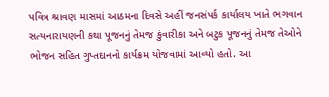પવિત્ર શ્રાવણ માસમાં આઠમના દિવસે અહીં જનસંપર્ક કાર્યાલય ખાતે ભગવાન સત્યનારાયણની કથા પૂજનનું તેમજ કુંવારીકા અને બટુક પૂજનનું તેમજ તેઓને ભોજન સહિત ગુપ્તદાનનો કાર્યક્રમ યોજવામાં આવ્યો હતો. આ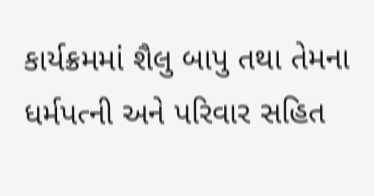કાર્યક્રમમાં શૈલુ બાપુ તથા તેમના ધર્મપત્ની અને પરિવાર સહિત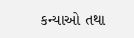કન્યાઓ તથા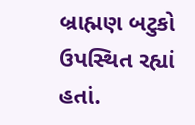બ્રાહ્મણ બટુકો ઉપસ્થિત રહ્યાં હતાં.